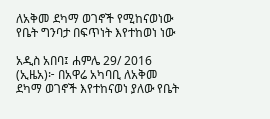ለአቅመ ደካማ ወገኖች የሚከናወነው የቤት ግንባታ በፍጥነት እየተከወነ ነው

አዲስ አበባ፤ ሐምሌ 29/ 2016 (ኢዜአ)፦ በአዋሬ አካባቢ ለአቅመ ደካማ ወገኖች እየተከናወነ ያለው የቤት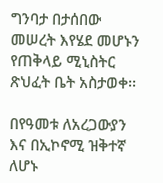ግንባታ በታሰበው መሠረት እየሄደ መሆኑን የጠቅላይ ሚኒስትር ጽህፈት ቤት አስታወቀ፡፡

በየዓመቱ ለአረጋውያን እና በኢኮኖሚ ዝቅተኛ ለሆኑ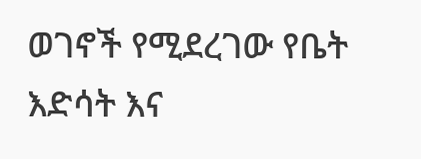ወገኖች የሚደረገው የቤት እድሳት እና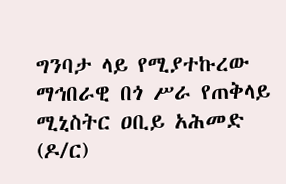ግንባታ ላይ የሚያተኩረው ማኅበራዊ በጎ ሥራ የጠቅላይ ሚኒስትር ዐቢይ አሕመድ (ዶ/ር)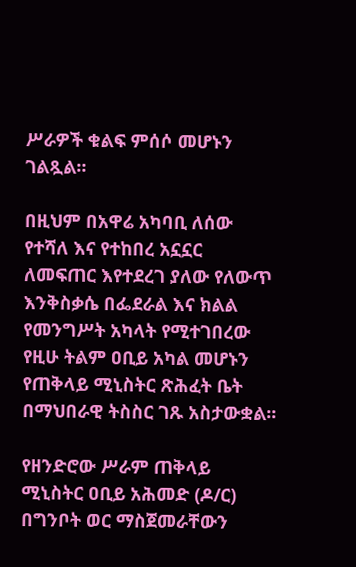ሥራዎች ቁልፍ ምሰሶ መሆኑን ገልጿል።

በዚህም በአዋሬ አካባቢ ለሰው የተሻለ እና የተከበረ አኗኗር ለመፍጠር እየተደረገ ያለው የለውጥ እንቅስቃሴ በፌደራል እና ክልል የመንግሥት አካላት የሚተገበረው የዚሁ ትልም ዐቢይ አካል መሆኑን የጠቅላይ ሚኒስትር ጽሕፈት ቤት በማህበራዊ ትስስር ገጹ አስታውቋል፡፡

የዘንድሮው ሥራም ጠቅላይ ሚኒስትር ዐቢይ አሕመድ (ዶ/ር) በግንቦት ወር ማስጀመራቸውን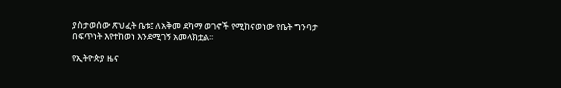ያስታወሰው ጽህፈት ቤቱ፤ ለአቅመ ደካማ ወገኖች የሚከናወነው የቤት ግንባታ በፍጥነት እየተከወነ እንደሚገኝ አመላክቷል፡፡

የኢትዮጵያ ዜና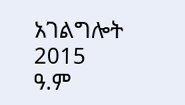አገልግሎት
2015
ዓ.ም